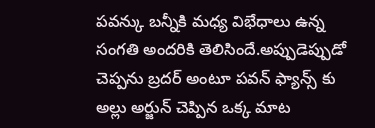పవన్కు బన్నీకి మధ్య విభేధాలు ఉన్న సంగతి అందరికి తెలిసిందే.అప్పుడెప్పుడో చెప్పను బ్రదర్ అంటూ పవన్ ఫ్యాన్స్ కు అల్లు అర్జున్ చెప్పిన ఒక్క మాట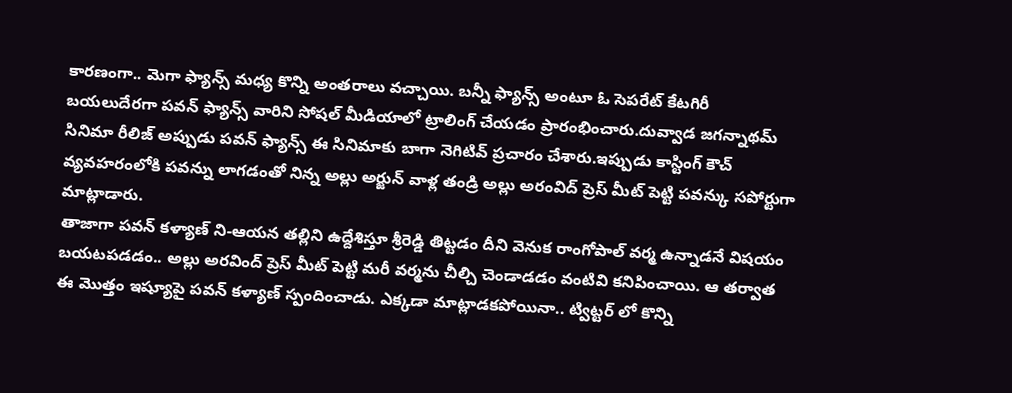కారణంగా.. మెగా ఫ్యాన్స్ మధ్య కొన్ని అంతరాలు వచ్చాయి. బన్నీ ఫ్యాన్స్ అంటూ ఓ సెపరేట్ కేటగిరీ బయలుదేరగా పవన్ ఫ్యాన్స్ వారిని సోషల్ మీడియాలో ట్రాలింగ్ చేయడం ప్రారంభించారు.దువ్వాడ జగన్నాథమ్ సినిమా రీలిజ్ అప్పుడు పవన్ ఫ్యాన్స్ ఈ సినిమాకు బాగా నెగిటివ్ ప్రచారం చేశారు.ఇప్పుడు కాస్టింగ్ కౌచ్ వ్యవహరంలోకి పవన్ను లాగడంతో నిన్న అల్లు అర్జున్ వాళ్ల తండ్రి అల్లు అరంవిద్ ప్రెస్ మీట్ పెట్టి పవన్కు సపోర్టుగా మాట్లాడారు.
తాజాగా పవన్ కళ్యాణ్ ని-ఆయన తల్లిని ఉద్దేశిస్తూ శ్రీరెడ్డి తిట్టడం దీని వెనుక రాంగోపాల్ వర్మ ఉన్నాడనే విషయం బయటపడడం.. అల్లు అరవింద్ ప్రెస్ మీట్ పెట్టి మరీ వర్మను చీల్చి చెండాడడం వంటివి కనిపించాయి. ఆ తర్వాత ఈ మొత్తం ఇష్యూపై పవన్ కళ్యాణ్ స్పందించాడు. ఎక్కడా మాట్లాడకపోయినా.. ట్విట్టర్ లో కొన్ని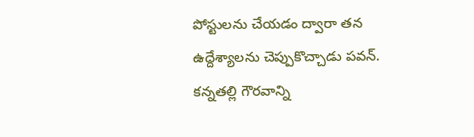పోస్టులను చేయడం ద్వారా తన ఉద్దేశ్యాలను చెప్పుకొచ్చాడు పవన్. కన్నతల్లి గౌరవాన్ని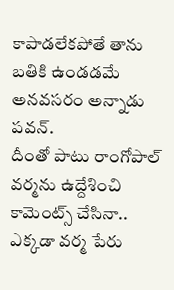కాపాడలేకపోతే తాను బతికి ఉండడమే అనవసరం అన్నాడు పవన్.
దీంతో పాటు రాంగోపాల్ వర్మను ఉద్దేశించి కామెంట్స్ చేసినా.. ఎక్కడా వర్మ పేరు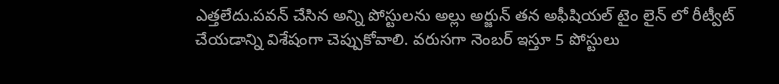ఎత్తలేదు.పవన్ చేసిన అన్ని పోస్టులను అల్లు అర్జున్ తన అఫీషియల్ టైం లైన్ లో రీట్వీట్ చేయడాన్ని విశేషంగా చెప్పుకోవాలి. వరుసగా నెంబర్ ఇస్తూ 5 పోస్టులు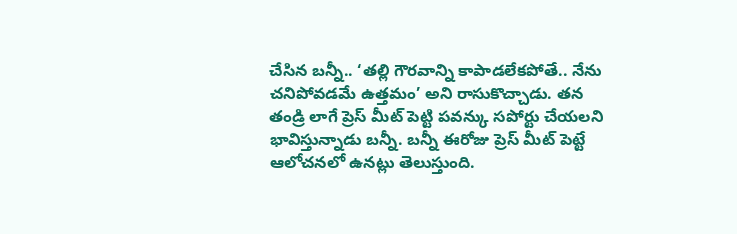చేసిన బన్నీ.. ‘తల్లి గౌరవాన్ని కాపాడలేకపోతే.. నేను చనిపోవడమే ఉత్తమం’ అని రాసుకొచ్చాడు. తన తండ్రి లాగే ప్రెస్ మీట్ పెట్టి పవన్కు సపోర్టు చేయలని భావిస్తున్నాడు బన్నీ. బన్నీ ఈరోజు ప్రెస్ మీట్ పెట్టే ఆలోచనలో ఉనట్లు తెలుస్తుంది.